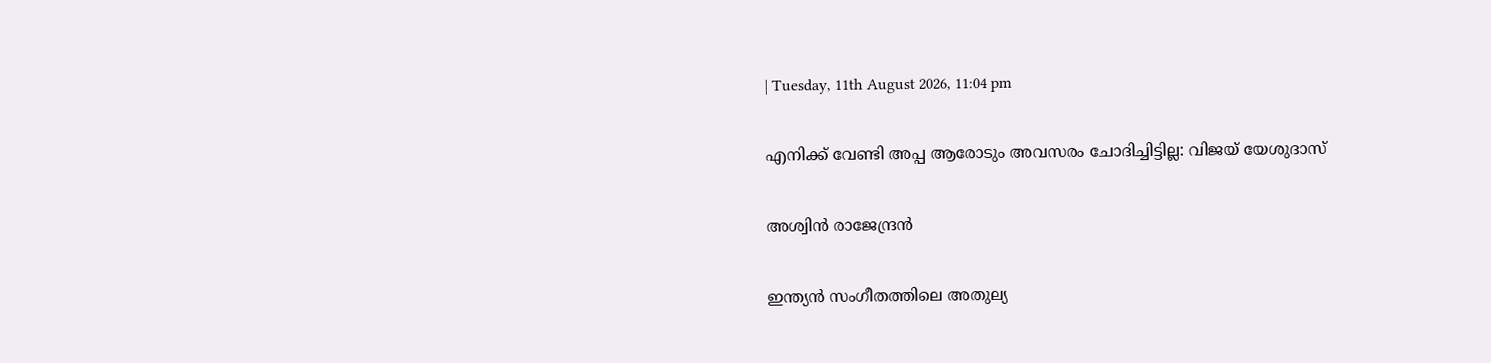| Tuesday, 11th August 2026, 11:04 pm

എനിക്ക് വേണ്ടി അപ്പ ആരോടും അവസരം ചോദിച്ചിട്ടില്ല: വിജയ് യേശുദാസ്

അശ്വിന്‍ രാജേന്ദ്രന്‍

ഇന്ത്യന്‍ സംഗീതത്തിലെ അതുല്യ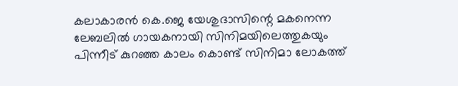കലാകാരന്‍ കെ.ജെ യേശുദാസിന്റെ മകനെന്ന ലേബലില്‍ ഗായകനായി സിനിമയിലെത്തുകയും പിന്നീട് കുറഞ്ഞ കാലം കൊണ്ട് സിനിമാ ലോകത്ത്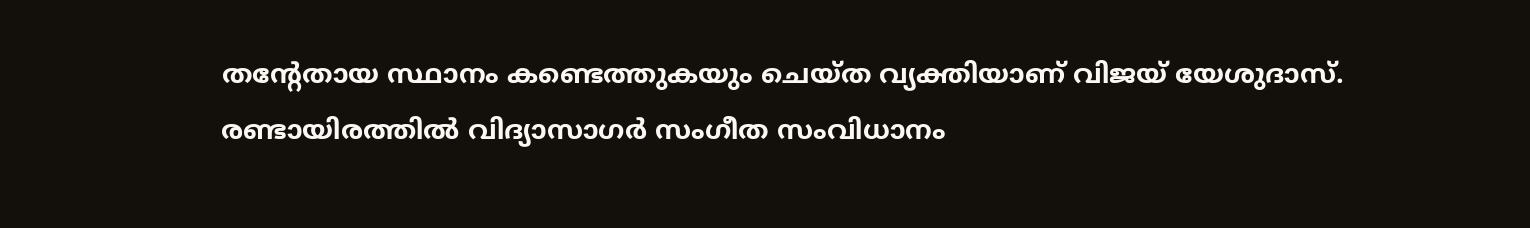തന്റേതായ സ്ഥാനം കണ്ടെത്തുകയും ചെയ്ത വ്യക്തിയാണ് വിജയ് യേശുദാസ്. രണ്ടായിരത്തില്‍ വിദ്യാസാഗര്‍ സംഗീത സംവിധാനം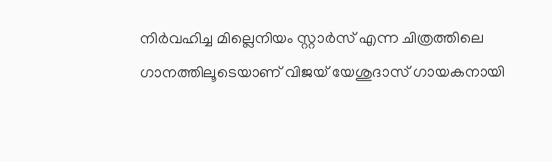നിര്‍വഹിച്ച മില്ലെനിയം സ്റ്റാര്‍സ് എന്ന ചിത്രത്തിലെ ഗാനത്തിലൂടെയാണ് വിജയ് യേശുദാസ് ഗായകനായി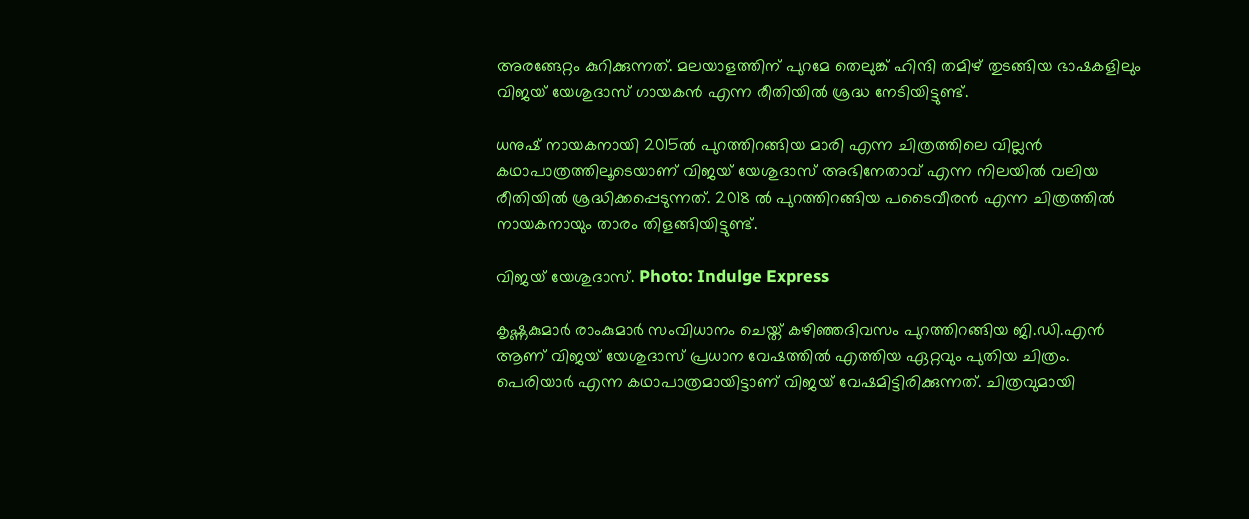അരങ്ങേറ്റം കുറിക്കുന്നത്. മലയാളത്തിന് പുറമേ തെലുങ്ക് ഹിന്ദി തമിഴ് തുടങ്ങിയ ഭാഷകളിലും വിജയ് യേശുദാസ് ഗായകന്‍ എന്ന രീതിയില്‍ ശ്രദ്ധ നേടിയിട്ടുണ്ട്.

ധനുഷ് നായകനായി 2015ല്‍ പുറത്തിറങ്ങിയ മാരി എന്ന ചിത്രത്തിലെ വില്ലന്‍ കഥാപാത്രത്തിലൂടെയാണ് വിജയ് യേശുദാസ് അഭിനേതാവ് എന്ന നിലയില്‍ വലിയ രീതിയില്‍ ശ്രദ്ധിക്കപ്പെടുന്നത്. 2018 ല്‍ പുറത്തിറങ്ങിയ പടൈവീരന്‍ എന്ന ചിത്രത്തില്‍ നായകനായും താരം തിളങ്ങിയിട്ടുണ്ട്.

വിജയ് യേശുദാസ്. Photo: Indulge Express

കൃഷ്ണകുമാര്‍ രാംകുമാര്‍ സംവിധാനം ചെയ്ത് കഴിഞ്ഞദിവസം പുറത്തിറങ്ങിയ ജി.ഡി.എന്‍ ആണ് വിജയ് യേശുദാസ് പ്രധാന വേഷത്തില്‍ എത്തിയ ഏറ്റവും പുതിയ ചിത്രം. പെരിയാര്‍ എന്ന കഥാപാത്രമായിട്ടാണ് വിജയ് വേഷമിട്ടിരിക്കുന്നത്. ചിത്രവുമായി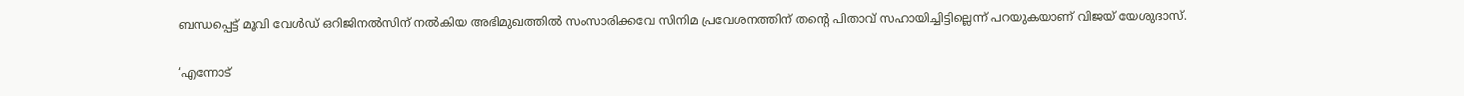ബന്ധപ്പെട്ട് മൂവി വേള്‍ഡ് ഒറിജിനല്‍സിന് നല്‍കിയ അഭിമുഖത്തില്‍ സംസാരിക്കവേ സിനിമ പ്രവേശനത്തിന് തന്റെ പിതാവ് സഹായിച്ചിട്ടില്ലെന്ന് പറയുകയാണ് വിജയ് യേശുദാസ്.

‘എന്നോട്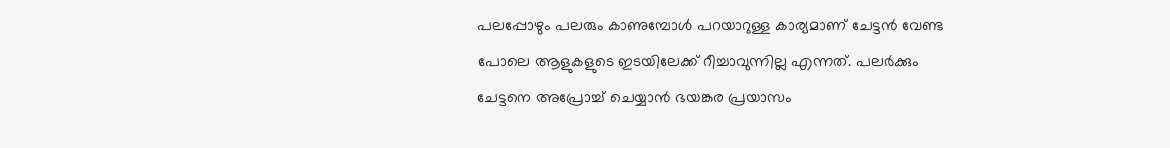പലപ്പോഴും പലരും കാണുമ്പോള്‍ പറയാറുള്ള കാര്യമാണ് ചേട്ടന്‍ വേണ്ട പോലെ ആളുകളുടെ ഇടയിലേക്ക് റീച്ചാവുന്നില്ല എന്നത്. പലര്‍ക്കും ചേട്ടനെ അപ്രോച്ച് ചെയ്യാന്‍ ഭയങ്കര പ്രയാസം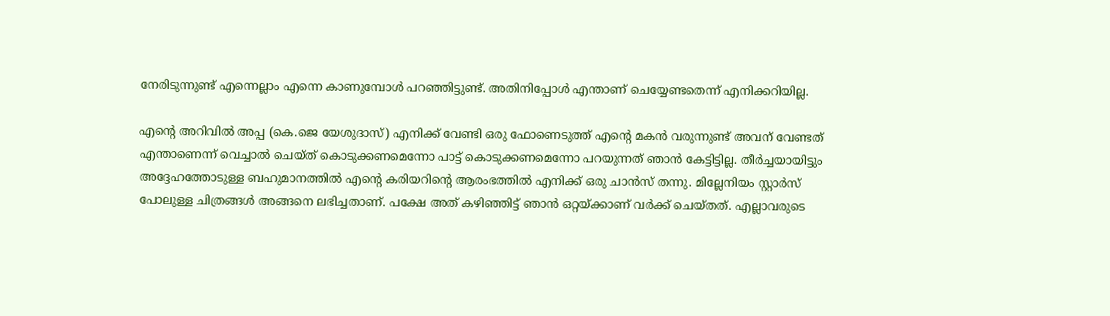നേരിടുന്നുണ്ട് എന്നെല്ലാം എന്നെ കാണുമ്പോള്‍ പറഞ്ഞിട്ടുണ്ട്. അതിനിപ്പോള്‍ എന്താണ് ചെയ്യേണ്ടതെന്ന് എനിക്കറിയില്ല.

എന്റെ അറിവില്‍ അപ്പ (കെ.ജെ യേശുദാസ്) എനിക്ക് വേണ്ടി ഒരു ഫോണെടുത്ത് എന്റെ മകന്‍ വരുന്നുണ്ട് അവന് വേണ്ടത് എന്താണെന്ന് വെച്ചാല്‍ ചെയ്ത് കൊടുക്കണമെന്നോ പാട്ട് കൊടുക്കണമെന്നോ പറയുന്നത് ഞാന്‍ കേട്ടിട്ടില്ല. തീര്‍ച്ചയായിട്ടും അദ്ദേഹത്തോടുള്ള ബഹുമാനത്തില്‍ എന്റെ കരിയറിന്റെ ആരംഭത്തില്‍ എനിക്ക് ഒരു ചാന്‍സ് തന്നു. മില്ലേനിയം സ്റ്റാര്‍സ് പോലുള്ള ചിത്രങ്ങള്‍ അങ്ങനെ ലഭിച്ചതാണ്. പക്ഷേ അത് കഴിഞ്ഞിട്ട് ഞാന്‍ ഒറ്റയ്ക്കാണ് വര്‍ക്ക് ചെയ്തത്. എല്ലാവരുടെ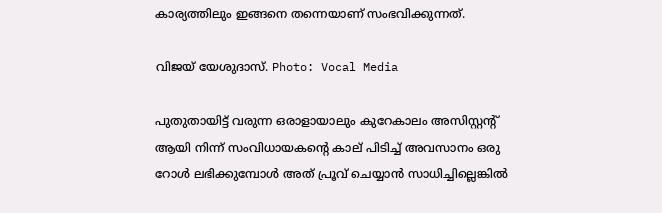കാര്യത്തിലും ഇങ്ങനെ തന്നെയാണ് സംഭവിക്കുന്നത്.

വിജയ് യേശുദാസ്. Photo: Vocal Media

പുതുതായിട്ട് വരുന്ന ഒരാളായാലും കുറേകാലം അസിസ്റ്റന്റ് ആയി നിന്ന് സംവിധായകന്റെ കാല് പിടിച്ച് അവസാനം ഒരു റോള്‍ ലഭിക്കുമ്പോള്‍ അത് പ്രൂവ് ചെയ്യാന്‍ സാധിച്ചില്ലെങ്കില്‍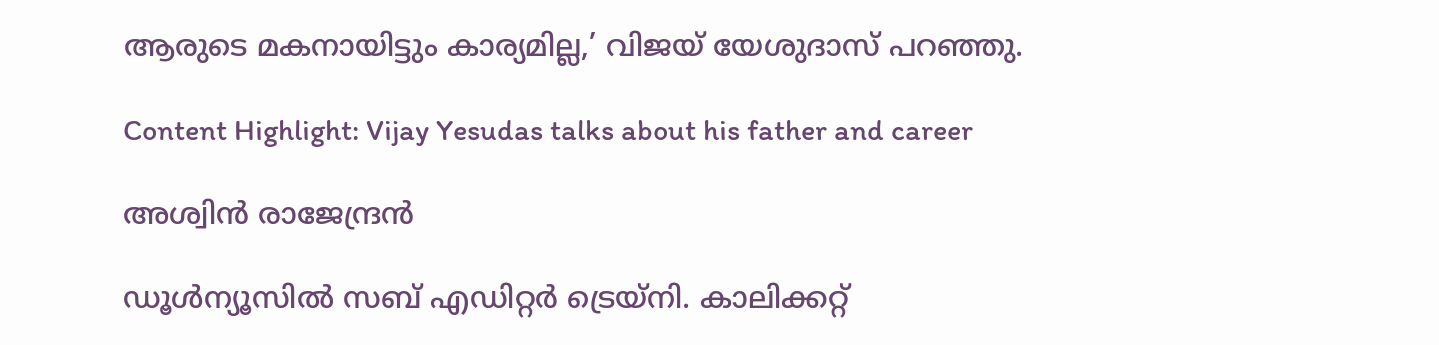ആരുടെ മകനായിട്ടും കാര്യമില്ല,’ വിജയ് യേശുദാസ് പറഞ്ഞു.

Content Highlight: Vijay Yesudas talks about his father and career

അശ്വിന്‍ രാജേന്ദ്രന്‍

ഡൂള്‍ന്യൂസില്‍ സബ് എഡിറ്റര്‍ ട്രെയ്‌നി. കാലിക്കറ്റ്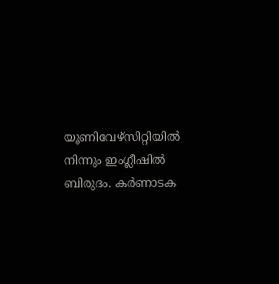യൂണിവേഴ്സിറ്റിയില്‍ നിന്നും ഇംഗ്ലീഷില്‍ ബിരുദം. കര്‍ണാടക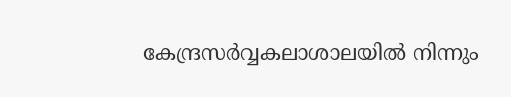കേന്ദ്രസര്‍വ്വകലാശാലയില്‍ നിന്നും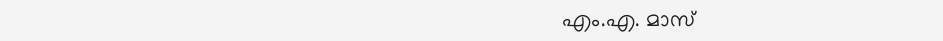എം.എ. മാസ്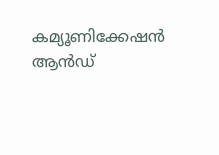കമ്യൂണിക്കേഷന്‍ ആന്‍ഡ്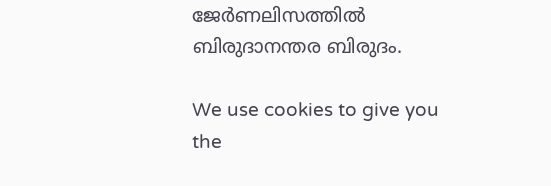ജേര്‍ണലിസത്തില്‍ ബിരുദാനന്തര ബിരുദം.

We use cookies to give you the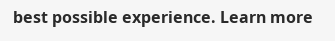best possible experience. Learn more